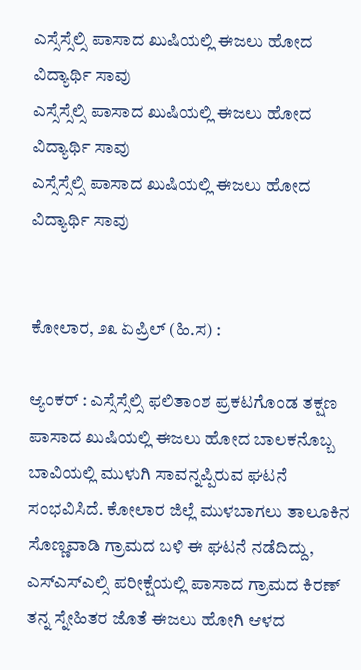ಎಸ್ಸೆಸ್ಸೆಲ್ಸಿ ಪಾಸಾದ ಖುಷಿಯಲ್ಲಿ ಈಜಲು ಹೋದ ವಿದ್ಯಾರ್ಥಿ ಸಾವು
ಎಸ್ಸೆಸ್ಸೆಲ್ಸಿ ಪಾಸಾದ ಖುಷಿಯಲ್ಲಿ ಈಜಲು ಹೋದ ವಿದ್ಯಾರ್ಥಿ ಸಾವು
ಎಸ್ಸೆಸ್ಸೆಲ್ಸಿ ಪಾಸಾದ ಖುಷಿಯಲ್ಲಿ ಈಜಲು ಹೋದ ವಿದ್ಯಾರ್ಥಿ ಸಾವು


ಕೋಲಾರ, ೨೩ ಏಪ್ರಿಲ್ (ಹಿ.ಸ) :

ಆ್ಯಂಕರ್ : ಎಸ್ಸೆಸ್ಸೆಲ್ಸಿ ಫಲಿತಾಂಶ ಪ್ರಕಟಗೊಂಡ ತಕ್ಷಣ ಪಾಸಾದ ಖುಷಿಯಲ್ಲಿ ಈಜಲು ಹೋದ ಬಾಲಕನೊಬ್ಬ ಬಾವಿಯಲ್ಲಿ ಮುಳುಗಿ ಸಾವನ್ನಪ್ಪಿರುವ ಘಟನೆ ಸಂಭವಿಸಿದೆ. ಕೋಲಾರ ಜಿಲ್ಲೆ ಮುಳಬಾಗಲು ತಾಲೂಕಿನ ಸೊಣ್ಣವಾಡಿ ಗ್ರಾಮದ ಬಳಿ ಈ ಘಟನೆ ನಡೆದಿದ್ದು, ಎಸ್ಎಸ್ಎಲ್ಸಿ ಪರೀಕ್ಷೆಯಲ್ಲಿ ಪಾಸಾದ ಗ್ರಾಮದ ಕಿರಣ್ ತನ್ನ ಸ್ನೇಹಿತರ ಜೊತೆ ಈಜಲು ಹೋಗಿ ಆಳದ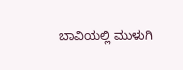ಬಾವಿಯಲ್ಲಿ ಮುಳುಗಿ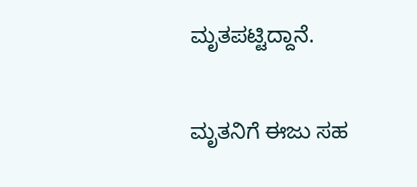ಮೃತಪಟ್ಟಿದ್ದಾನೆ.

ಮೃತನಿಗೆ ಈಜು ಸಹ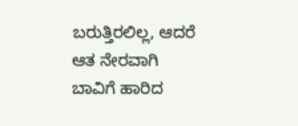ಬರುತ್ತಿರಲಿಲ್ಲ, ಆದರೆ ಆತ ನೇರವಾಗಿ ಬಾವಿಗೆ ಹಾರಿದ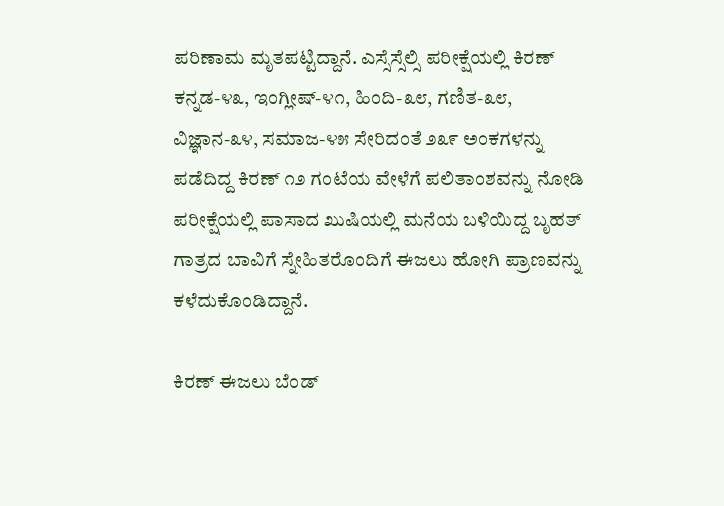ಪರಿಣಾಮ ಮೃತಪಟ್ಟಿದ್ದಾನೆ. ಎಸ್ಸೆಸ್ಸೆಲ್ಸಿ ಪರೀಕ್ಷೆಯಲ್ಲಿ ಕಿರಣ್ ಕನ್ನಡ-೪೩, ಇಂಗ್ಲೀಷ್-೪೧, ಹಿಂದಿ-೩೮, ಗಣಿತ-೩೮, ವಿಜ್ಞಾನ-೩೪, ಸಮಾಜ-೪೫ ಸೇರಿದಂತೆ ೨೩೯ ಅಂಕಗಳನ್ನು ಪಡೆದಿದ್ದ ಕಿರಣ್ ೧೨ ಗಂಟೆಯ ವೇಳೆಗೆ ಪಲಿತಾಂಶವನ್ನು ನೋಡಿ ಪರೀಕ್ಷೆಯಲ್ಲಿ ಪಾಸಾದ ಖುಷಿಯಲ್ಲಿ ಮನೆಯ ಬಳಿಯಿದ್ದ ಬೃಹತ್ ಗಾತ್ರದ ಬಾವಿಗೆ ಸ್ನೇಹಿತರೊಂದಿಗೆ ಈಜಲು ಹೋಗಿ ಪ್ರಾಣವನ್ನು ಕಳೆದುಕೊಂಡಿದ್ದಾನೆ.

ಕಿರಣ್ ಈಜಲು ಬೆಂಡ್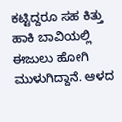ಕಟ್ಟಿದ್ದರೂ ಸಹ ಕಿತ್ತು ಹಾಕಿ ಬಾವಿಯಲ್ಲಿ ಈಜುಲು ಹೋಗಿ ಮುಳುಗಿದ್ದಾನೆ. ಆಳದ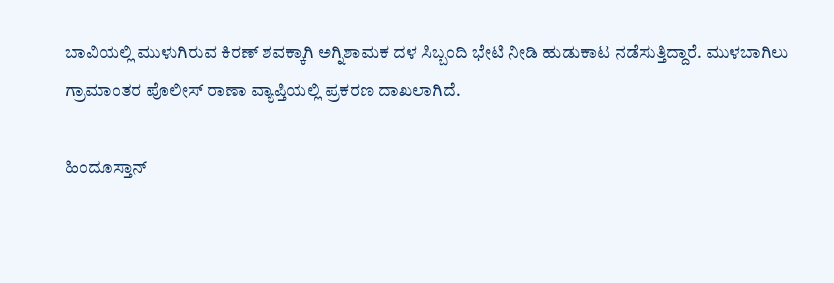ಬಾವಿಯಲ್ಲಿ ಮುಳುಗಿರುವ ಕಿರಣ್ ಶವಕ್ಕಾಗಿ ಅಗ್ನಿಶಾಮಕ ದಳ ಸಿಬ್ಬಂದಿ ಭೇಟಿ ನೀಡಿ ಹುಡುಕಾಟ ನಡೆಸುತ್ತಿದ್ದಾರೆ. ಮುಳಬಾಗಿಲು ಗ್ರಾಮಾಂತರ ಪೊಲೀಸ್ ರಾಣಾ ವ್ಯಾಪ್ತಿಯಲ್ಲಿ ಪ್ರಕರಣ ದಾಖಲಾಗಿದೆ.

ಹಿಂದೂಸ್ತಾನ್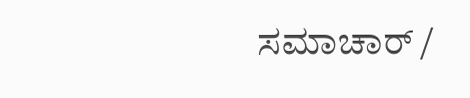ಸಮಾಚಾರ್ /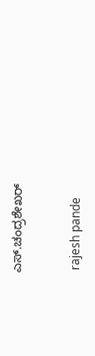ಎಸ್.ಚಂದ್ರಶೇಖರ್


 rajesh pande